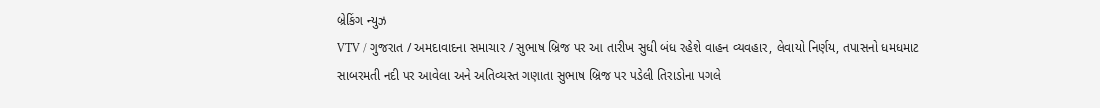બ્રેકિંગ ન્યુઝ
VTV / ગુજરાત / અમદાવાદના સમાચાર / સુભાષ બ્રિજ પર આ તારીખ સુધી બંધ રહેશે વાહન વ્યવહાર, લેવાયો નિર્ણય, તપાસનો ધમધમાટ
સાબરમતી નદી પર આવેલા અને અતિવ્યસ્ત ગણાતા સુભાષ બ્રિજ પર પડેલી તિરાડોના પગલે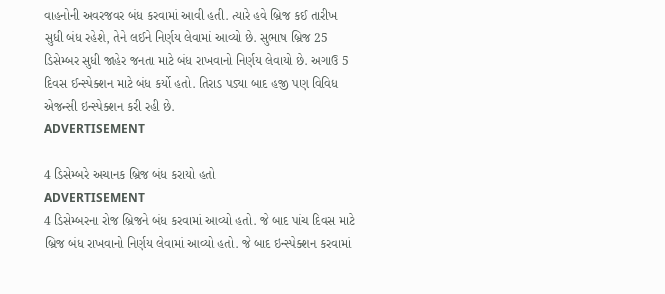વાહનોની અવરજવર બંધ કરવામાં આવી હતી. ત્યારે હવે બ્રિજ કઈ તારીખ સુધી બંધ રહેશે, તેને લઈને નિર્ણય લેવામાં આવ્યો છે. સુભાષ બ્રિજ 25 ડિસેમ્બર સુધી જાહેર જનતા માટે બંધ રાખવાનો નિર્ણય લેવાયો છે. અગાઉ 5 દિવસ ઈન્સ્પેક્શન માટે બંધ કર્યો હતો. તિરાડ પડ્યા બાદ હજી પણ વિવિધ એજન્સી ઇન્સ્પેક્શન કરી રહી છે.
ADVERTISEMENT

4 ડિસેમ્બરે અચાનક બ્રિજ બંધ કરાયો હતો
ADVERTISEMENT
4 ડિસેમ્બરના રોજ બ્રિજને બંધ કરવામાં આવ્યો હતો. જે બાદ પાંચ દિવસ માટે બ્રિજ બંધ રાખવાનો નિર્ણય લેવામાં આવ્યો હતો. જે બાદ ઇન્સ્પેક્શન કરવામાં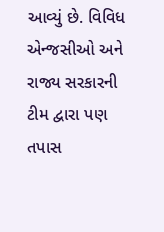આવ્યું છે. વિવિધ એન્જસીઓ અને રાજ્ય સરકારની ટીમ દ્વારા પણ તપાસ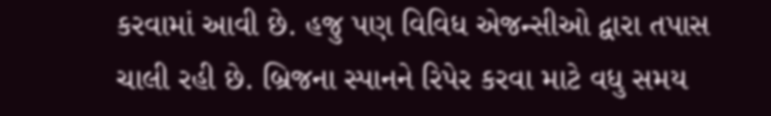કરવામાં આવી છે. હજુ પણ વિવિધ એજન્સીઓ દ્વારા તપાસ ચાલી રહી છે. બ્રિજના સ્પાનને રિપેર કરવા માટે વધુ સમય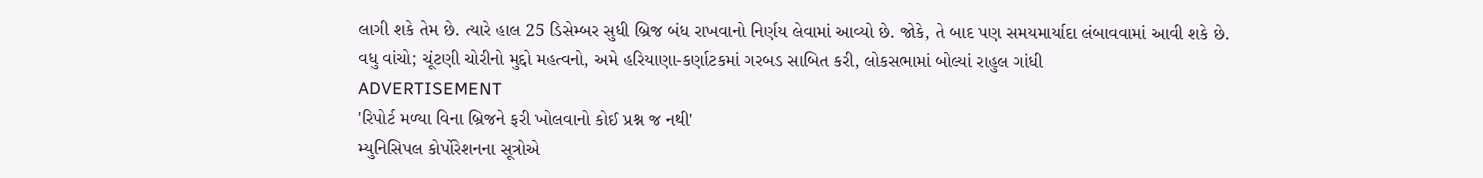લાગી શકે તેમ છે. ત્યારે હાલ 25 ડિસેમ્બર સુધી બ્રિજ બંધ રાખવાનો નિર્ણય લેવામાં આવ્યો છે. જોકે, તે બાદ પણ સમયમાર્યાદા લંબાવવામાં આવી શકે છે.
વધુ વાંચો; ચૂંટણી ચોરીનો મુદ્દો મહત્વનો, અમે હરિયાણા-કર્ણાટકમાં ગરબડ સાબિત કરી, લોકસભામાં બોલ્યાં રાહુલ ગાંધી
ADVERTISEMENT
'રિપોર્ટ મળ્યા વિના બ્રિજને ફરી ખોલવાનો કોઈ પ્રશ્ન જ નથી'
મ્યુનિસિપલ કોર્પોરેશનના સૂત્રોએ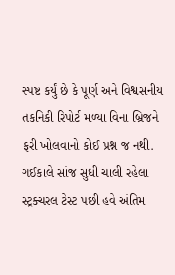સ્પષ્ટ કર્યું છે કે પૂર્ણ અને વિશ્વસનીય તકનિકી રિપોર્ટ મળ્યા વિના બ્રિજને ફરી ખોલવાનો કોઈ પ્રશ્ન જ નથી. ગઈકાલે સાંજ સુધી ચાલી રહેલા સ્ટ્રક્ચરલ ટેસ્ટ પછી હવે અંતિમ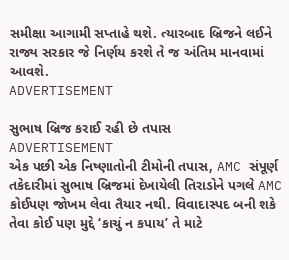સમીક્ષા આગામી સપ્તાહે થશે. ત્યારબાદ બ્રિજને લઈને રાજ્ય સરકાર જે નિર્ણય કરશે તે જ અંતિમ માનવામાં આવશે.
ADVERTISEMENT

સુભાષ બ્રિજ કરાઈ રહી છે તપાસ
ADVERTISEMENT
એક પછી એક નિષ્ણાતોની ટીમોની તપાસ, AMC સંપૂર્ણ તકેદારીમાં સુભાષ બ્રિજમાં દેખાયેલી તિરાડોને પગલે AMC કોઈપણ જોખમ લેવા તૈયાર નથી. વિવાદાસ્પદ બની શકે તેવા કોઈ પણ મુદ્દે ‘કાચું ન કપાય’ તે માટે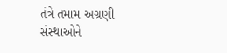તંત્રે તમામ અગ્રણી સંસ્થાઓને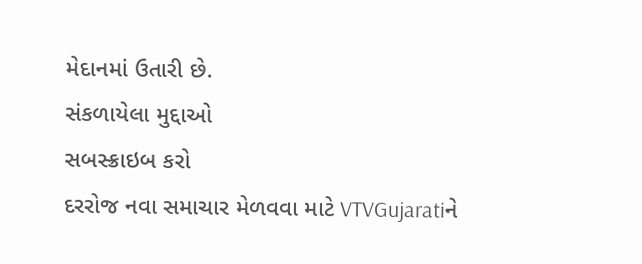મેદાનમાં ઉતારી છે.
સંકળાયેલા મુદ્દાઓ
સબસ્ક્રાઇબ કરો
દરરોજ નવા સમાચાર મેળવવા માટે VTVGujaratiને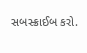સબસ્ક્રાઈબ કરો.